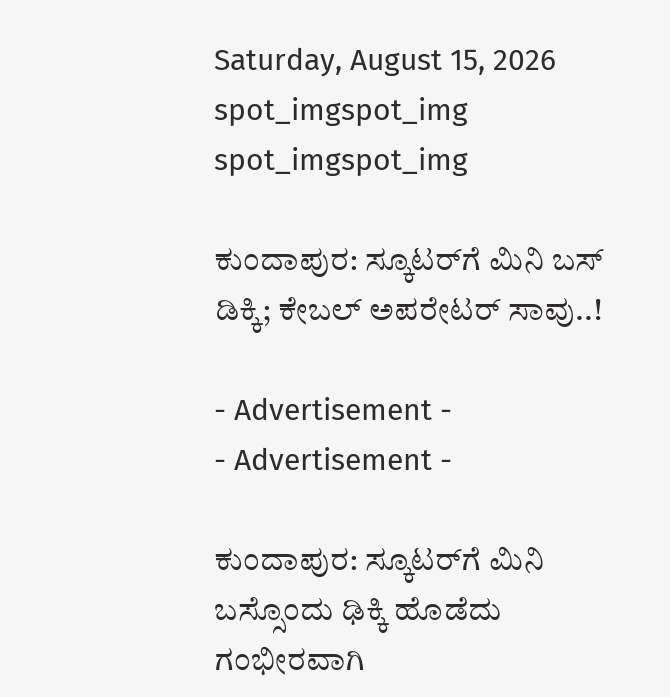Saturday, August 15, 2026
spot_imgspot_img
spot_imgspot_img

ಕುಂದಾಪುರ: ಸ್ಕೂಟರ್‌ಗೆ ಮಿನಿ ಬಸ್ ಡಿಕ್ಕಿ; ಕೇಬಲ್‌ ಅಪರೇಟರ್‌ ಸಾವು..!

- Advertisement -
- Advertisement -

ಕುಂದಾಪುರ: ಸ್ಕೂಟರ್‌ಗೆ ಮಿನಿ ಬಸ್ಸೊಂದು ಢಿಕ್ಕಿ ಹೊಡೆದು ಗಂಭೀರವಾಗಿ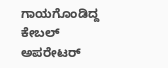ಗಾಯಗೊಂಡಿದ್ದ ಕೇಬಲ್‌ ಅಪರೇಟರ್‌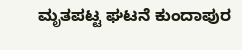ಮೃತಪಟ್ಟ ಘಟನೆ ಕುಂದಾಪುರ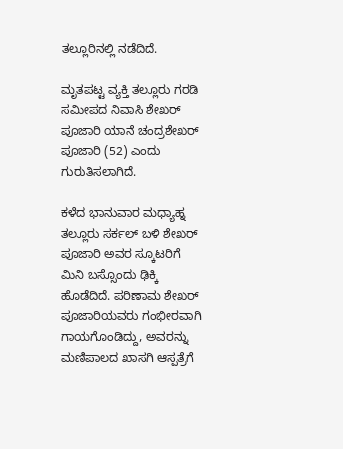ತಲ್ಲೂರಿನಲ್ಲಿ ನಡೆದಿದೆ.

ಮೃತಪಟ್ಟ ವ್ಯಕ್ತಿ ತಲ್ಲೂರು ಗರಡಿ ಸಮೀಪದ ನಿವಾಸಿ ಶೇಖರ್‌ ಪೂಜಾರಿ ಯಾನೆ ಚಂದ್ರಶೇಖರ್‌ ಪೂಜಾರಿ (52) ಎಂದು ಗುರುತಿಸಲಾಗಿದೆ.

ಕಳೆದ ಭಾನುವಾರ ಮಧ್ಯಾಹ್ನ ತಲ್ಲೂರು ಸರ್ಕಲ್‌ ಬಳಿ ಶೇಖರ್‌ ಪೂಜಾರಿ ಅವರ ಸ್ಕೂಟರಿಗೆ ಮಿನಿ ಬಸ್ಸೊಂದು ಢಿಕ್ಕಿ ಹೊಡೆದಿದೆ. ಪರಿಣಾಮ ಶೇಖರ್‌ ಪೂಜಾರಿಯವರು ಗಂಭೀರವಾಗಿ ಗಾಯಗೊಂಡಿದ್ದು, ಅವರನ್ನು ಮಣಿಪಾಲದ ಖಾಸಗಿ ಆಸ್ಪತ್ರೆಗೆ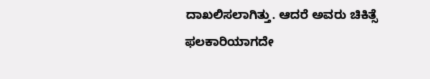ದಾಖಲಿಸಲಾಗಿತ್ತು. ಆದರೆ ಅವರು ಚಿಕಿತ್ಸೆ ಫಲಕಾರಿಯಾಗದೇ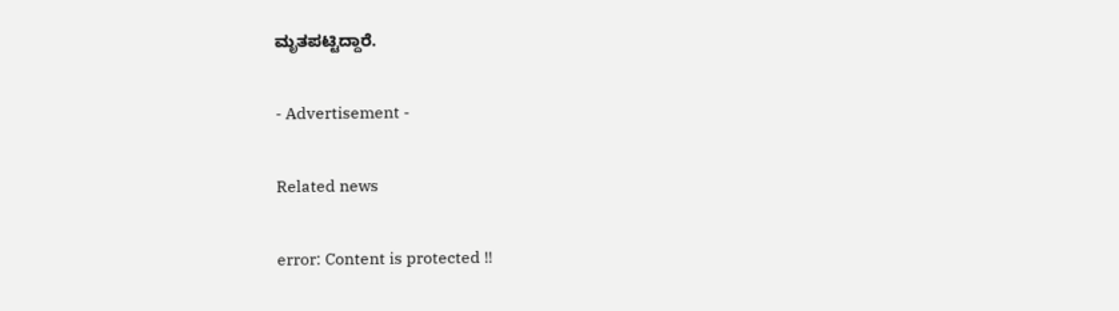ಮೃತಪಟ್ಟಿದ್ದಾರೆ.

- Advertisement -

Related news

error: Content is protected !!